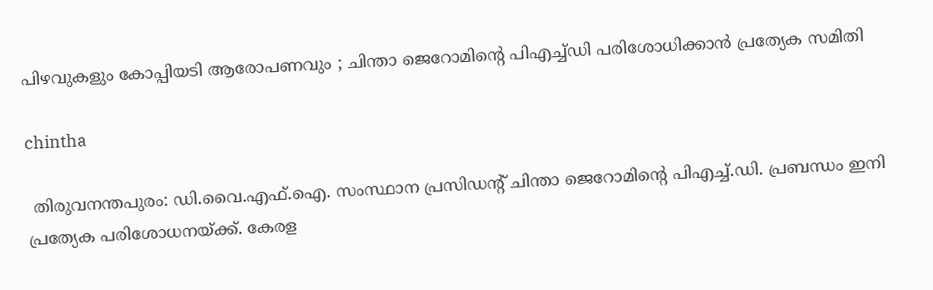പിഴവുകളും കോപ്പിയടി ആരോപണവും ; ചിന്താ ജെറോമിന്റെ പിഎച്ച്ഡി പരിശോധിക്കാൻ പ്രത്യേക സമിതി

chintha

 തിരുവനന്തപുരം: ഡി.വൈ.എഫ്.ഐ. സംസ്ഥാന പ്രസിഡന്റ് ചിന്താ ജെറോമിന്റെ പിഎച്ച്.ഡി. പ്രബന്ധം ഇനി പ്രത്യേക പരിശോധനയ്ക്ക്. കേരള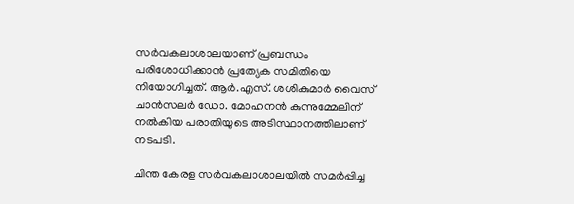സർവകലാശാലയാണ് പ്രബന്ധം പരിശോധിക്കാൻ പ്രത്യേക സമിതിയെ നിയോഗിച്ചത്. ആർ.എസ്. ശശികുമാർ വൈസ് ചാൻസലർ ഡോ. മോഹനൻ കുന്നുമ്മേലിന് നൽകിയ പരാതിയുടെ അടിസ്ഥാനത്തിലാണ് നടപടി.

ചിന്ത കേരള സർവകലാശാലയിൽ സമർപ്പിച്ച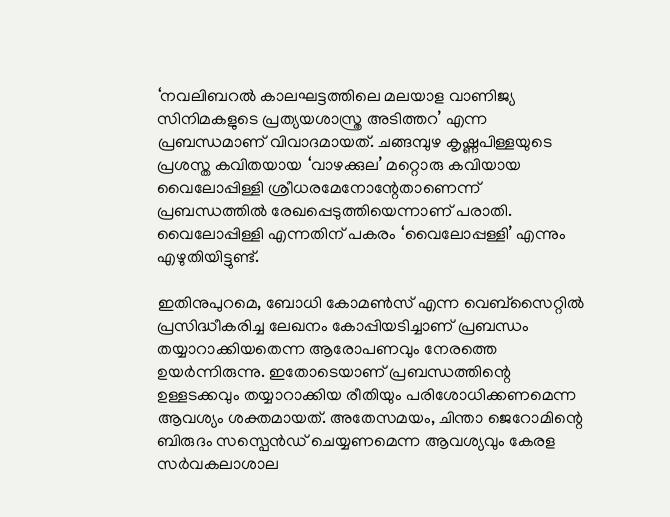‘നവലിബറൽ കാലഘട്ടത്തിലെ മലയാള വാണിജ്യ സിനിമകളുടെ പ്രത്യയശാസ്ത്ര അടിത്തറ’ എന്ന പ്രബന്ധമാണ് വിവാദമായത്. ചങ്ങമ്പുഴ കൃഷ്ണപിള്ളയുടെ പ്രശസ്ത കവിതയായ ‘വാഴക്കുല’ മറ്റൊരു കവിയായ വൈലോപ്പിള്ളി ശ്രീധരമേനോന്റേതാണെന്ന് പ്രബന്ധത്തിൽ രേഖപ്പെടുത്തിയെന്നാണ് പരാതി. വൈലോപ്പിള്ളി എന്നതിന് പകരം ‘വൈലോപ്പള്ളി’ എന്നും എഴുതിയിട്ടുണ്ട്.

ഇതിനുപുറമെ, ബോധി കോമൺസ് എന്ന വെബ്‌സൈറ്റിൽ പ്രസിദ്ധീകരിച്ച ലേഖനം കോപ്പിയടിച്ചാണ് പ്രബന്ധം തയ്യാറാക്കിയതെന്ന ആരോപണവും നേരത്തെ ഉയർന്നിരുന്നു. ഇതോടെയാണ് പ്രബന്ധത്തിന്റെ ഉള്ളടക്കവും തയ്യാറാക്കിയ രീതിയും പരിശോധിക്കണമെന്ന ആവശ്യം ശക്തമായത്. അതേസമയം, ചിന്താ ജെറോമിന്റെ ബിരുദം സസ്പെൻഡ് ചെയ്യണമെന്ന ആവശ്യവും കേരള സർവകലാശാല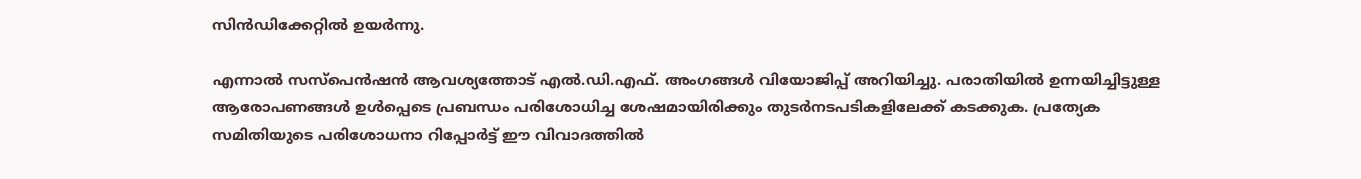സിൻഡിക്കേറ്റിൽ ഉയർന്നു.

എന്നാൽ സസ്പെൻഷൻ ആവശ്യത്തോട് എൽ.ഡി.എഫ്. അംഗങ്ങൾ വിയോജിപ്പ് അറിയിച്ചു. പരാതിയിൽ ഉന്നയിച്ചിട്ടുള്ള ആരോപണങ്ങൾ ഉൾപ്പെടെ പ്രബന്ധം പരിശോധിച്ച ശേഷമായിരിക്കും തുടർനടപടികളിലേക്ക് കടക്കുക. പ്രത്യേക സമിതിയുടെ പരിശോധനാ റിപ്പോർട്ട് ഈ വിവാദത്തിൽ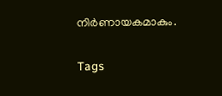നിർണായകമാകും.

Tags